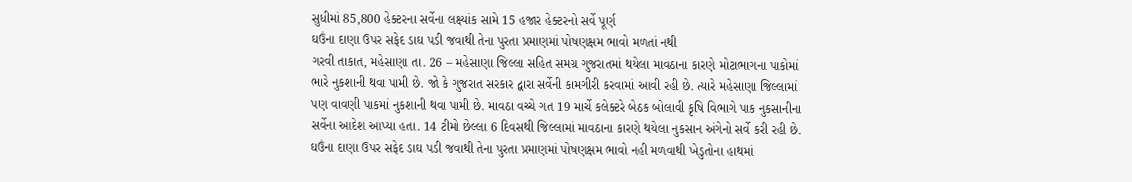સુધીમાં 85,800 હેક્ટરના સર્વેના લક્ષ્યાંક સામે 15 હજાર હેક્ટરનો સર્વે પૂર્ણ
ઘઉંના દાણા ઉપર સફેદ ડાઘ પડી જવાથી તેના પુરતા પ્રમાણમાં પોષણક્ષમ ભાવો મળતાં નથી
ગરવી તાકાત, મહેસાણા તા. 26 – મહેસાણા જિલ્લા સહિત સમગ્ર ગુજરાતમાં થયેલા માવઠાના કારણે મોટાભાગના પાકોમાં ભારે નુકશાની થવા પામી છે. જો કે ગુજરાત સરકાર દ્વારા સર્વેની કામગીરી કરવામાં આવી રહી છે. ત્યારે મહેસાણા જિલ્લામાં પણ વાવણી પાકમાં નુકશાની થવા પામી છે. માવઠા વચ્ચે ગત 19 માર્ચે કલેક્ટરે બેઠક બોલાવી કૃષિ વિભાગે પાક નુકસાનીના સર્વેના આદેશ આપ્યા હતા. 14 ટીમો છેલ્લા 6 દિવસથી જિલ્લામાં માવઠાના કારણે થયેલા નુકસાન અંગેનો સર્વે કરી રહી છે.
ઘઉંના દાણા ઉપર સફેદ ડાઘ પડી જવાથી તેના પુરતા પ્રમાણમાં પોષણક્ષમ ભાવો નહી મળવાથી ખેડુતોના હાથમાં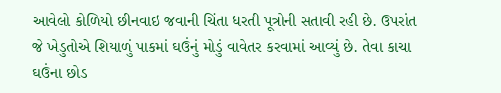આવેલો કોળિયો છીનવાઇ જવાની ચિંતા ધરતી પૂત્રોની સતાવી રહી છે. ઉપરાંત જે ખેડુતોએ શિયાળું પાકમાં ઘઉંનું મોડું વાવેતર કરવામાં આવ્યું છે. તેવા કાચા ઘઉંના છોડ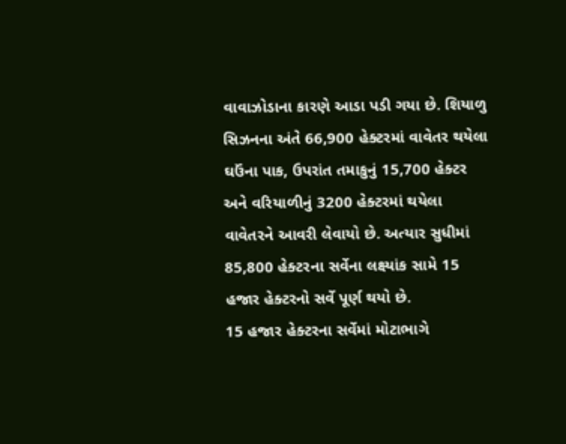વાવાઝોડાના કારણે આડા પડી ગયા છે. શિયાળુ સિઝનના અંતે 66,900 હેક્ટરમાં વાવેતર થયેલા ઘઉંના પાક, ઉપરાંત તમાકુનું 15,700 હેક્ટર અને વરિયાળીનું 3200 હેક્ટરમાં થયેલા વાવેતરને આવરી લેવાયો છે. અત્યાર સુધીમાં 85,800 હેક્ટરના સર્વેના લક્ષ્યાંક સામે 15 હજાર હેક્ટરનો સર્વે પૂર્ણ થયો છે.
15 હજાર હેક્ટરના સર્વેમાં મોટાભાગે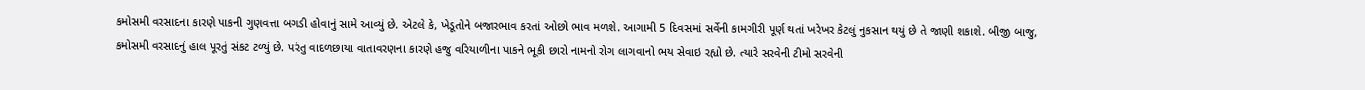કમોસમી વરસાદના કારણે પાકની ગુણવત્તા બગડી હોવાનું સામે આવ્યું છે. એટલે કે, ખેડૂતોને બજારભાવ કરતાં ઓછો ભાવ મળશે. આગામી 5 દિવસમાં સર્વેની કામગીરી પૂર્ણ થતાં ખરેખર કેટલું નુકસાન થયું છે તે જાણી શકાશે. બીજી બાજુ, કમોસમી વરસાદનું હાલ પૂરતું સંકટ ટળ્યું છે. પરંતુ વાદળછાયા વાતાવરણના કારણે હજુ વરિયાળીના પાકને ભૂકી છારો નામનો રોગ લાગવાનો ભય સેવાઇ રહ્યો છે. ત્યારે સરવેની ટીમો સરવેની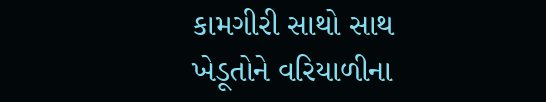કામગીરી સાથો સાથ ખેડૂતોને વરિયાળીના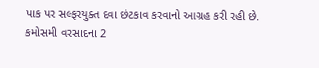પાક પર સલ્ફરયુક્ત દવા છંટકાવ કરવાનો આગ્રહ કરી રહી છે.
કમોસમી વરસાદના 2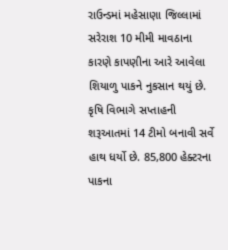રાઉન્ડમાં મહેસાણા જિલ્લામાં સરેરાશ 10 મીમી માવઠાના કારણે કાપણીના આરે આવેલા શિયાળુ પાકને નુકસાન થયું છે. કૃષિ વિભાગે સપ્તાહની શરૂઆતમાં 14 ટીમો બનાવી સર્વે હાથ ધર્યો છે. 85,800 હેક્ટરના પાકના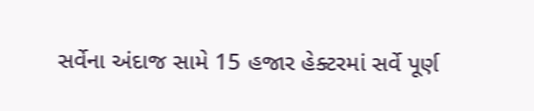સર્વેના અંદાજ સામે 15 હજાર હેક્ટરમાં સર્વે પૂર્ણ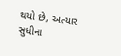થયો છે, અત્યાર સુધીના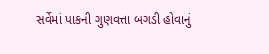સર્વેમાં પાકની ગુણવત્તા બગડી હોવાનું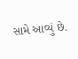સામે આવ્યું છે.